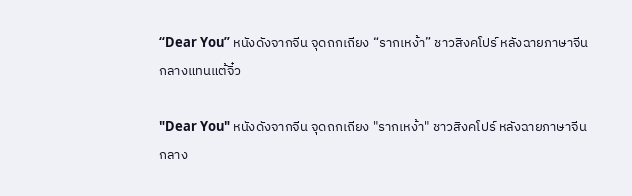“Dear You” หนังดังจากจีน จุดถกเถียง “รากเหง้า” ชาวสิงคโปร์ หลังฉายภาษาจีนกลางแทนแต้จิ๋ว

"Dear You" หนังดังจากจีน จุดถกเถียง "รากเหง้า" ชาวสิงคโปร์ หลังฉายภาษาจีนกลาง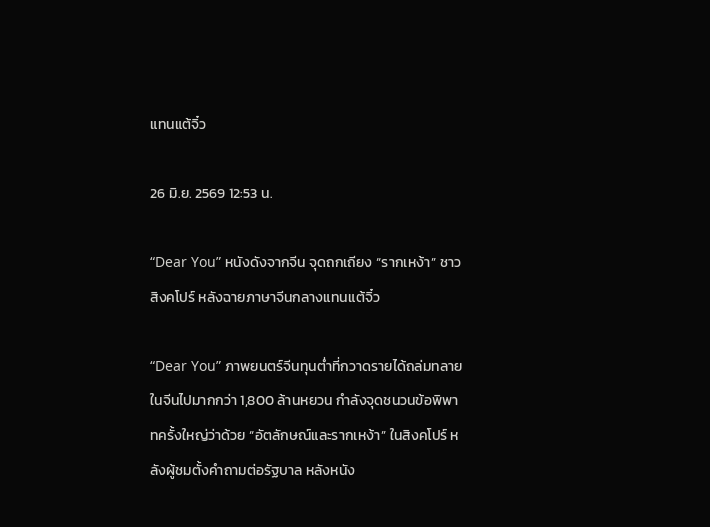แทนแต้จิ๋ว

26 มิ.ย. 2569 12:53 น.

“Dear You” หนังดังจากจีน จุดถกเถียง “รากเหง้า” ชาวสิงคโปร์ หลังฉายภาษาจีนกลางแทนแต้จิ๋ว

“Dear You” ภาพยนตร์จีนทุนต่ำที่กวาดรายได้ถล่มทลายในจีนไปมากกว่า 1,800 ล้านหยวน กำลังจุดชนวนข้อพิพาทครั้งใหญ่ว่าด้วย “อัตลักษณ์และรากเหง้า” ในสิงคโปร์ หลังผู้ชมตั้งคำถามต่อรัฐบาล หลังหนัง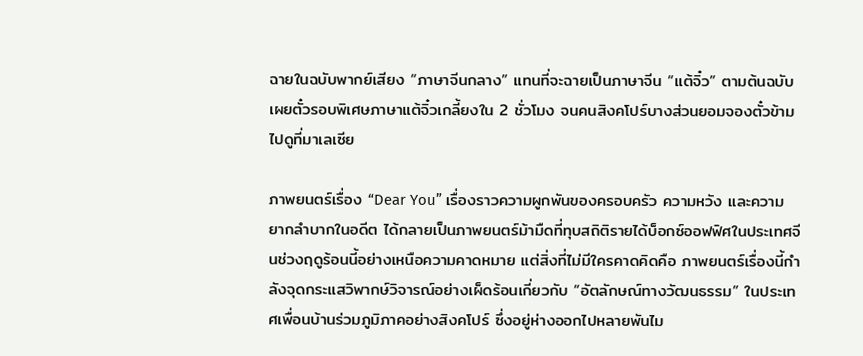ฉายในฉบับพากย์เสียง “ภาษาจีนกลาง” แทนที่จะฉายเป็นภาษาจีน “แต้จิ๋ว” ตามต้นฉบับ เผยตั๋วรอบพิเศษภาษาแต้จิ๋วเกลี้ยงใน 2 ชั่วโมง จนคนสิงคโปร์บางส่วนยอมจองตั๋วข้ามไปดูที่มาเลเซีย

ภาพยนตร์เรื่อง “Dear You” เรื่องราวความผูกพันของครอบครัว ความหวัง และความยากลำบากในอดีต ได้กลายเป็นภาพยนตร์ม้ามืดที่ทุบสถิติรายได้บ็อกซ์ออฟฟิศในประเทศจีนช่วงฤดูร้อนนี้อย่างเหนือความคาดหมาย แต่สิ่งที่ไม่มีใครคาดคิดคือ ภาพยนตร์เรื่องนี้กำลังจุดกระแสวิพากษ์วิจารณ์อย่างเผ็ดร้อนเกี่ยวกับ “อัตลักษณ์ทางวัฒนธรรม” ในประเทศเพื่อนบ้านร่วมภูมิภาคอย่างสิงคโปร์ ซึ่งอยู่ห่างออกไปหลายพันไม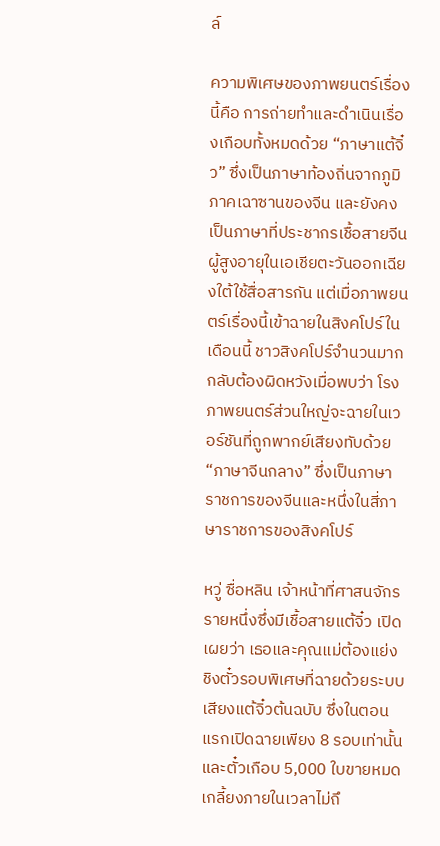ล์

ความพิเศษของภาพยนตร์เรื่องนี้คือ การถ่ายทำและดำเนินเรื่องเกือบทั้งหมดด้วย “ภาษาแต้จิ๋ว” ซึ่งเป็นภาษาท้องถิ่นจากภูมิภาคเฉาซานของจีน และยังคงเป็นภาษาที่ประชากรเชื้อสายจีนผู้สูงอายุในเอเชียตะวันออกเฉียงใต้ใช้สื่อสารกัน แต่เมื่อภาพยนตร์เรื่องนี้เข้าฉายในสิงคโปร์ในเดือนนี้ ชาวสิงคโปร์จำนวนมากกลับต้องผิดหวังเมื่อพบว่า โรงภาพยนตร์ส่วนใหญ่จะฉายในเวอร์ชันที่ถูกพากย์เสียงทับด้วย “ภาษาจีนกลาง” ซึ่งเป็นภาษาราชการของจีนและหนึ่งในสี่ภาษาราชการของสิงคโปร์

หวู่ ซื่อหลิน เจ้าหน้าที่ศาสนจักรรายหนึ่งซึ่งมีเชื้อสายแต้จิ๋ว เปิดเผยว่า เธอและคุณแม่ต้องแย่งชิงตั๋วรอบพิเศษที่ฉายด้วยระบบเสียงแต้จิ๋วต้นฉบับ ซึ่งในตอนแรกเปิดฉายเพียง 8 รอบเท่านั้น และตั๋วเกือบ 5,000 ใบขายหมดเกลี้ยงภายในเวลาไม่ถึ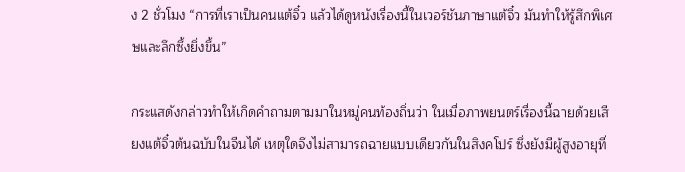ง 2 ชั่วโมง “การที่เราเป็นคนแต้จิ๋ว แล้วได้ดูหนังเรื่องนี้ในเวอร์ชันภาษาแต้จิ๋ว มันทำให้รู้สึกพิเศษและลึกซึ้งยิ่งขึ้น”

กระแสดังกล่าวทำให้เกิดคำถามตามมาในหมู่คนท้องถิ่นว่า ในเมื่อภาพยนตร์เรื่องนี้ฉายด้วยเสียงแต้จิ๋วต้นฉบับในจีนได้ เหตุใดจึงไม่สามารถฉายแบบเดียวกันในสิงคโปร์ ซึ่งยังมีผู้สูงอายุที่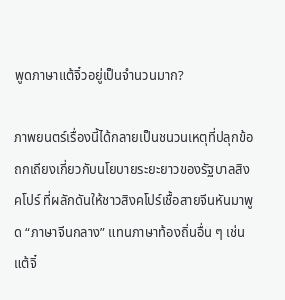พูดภาษาแต้จิ๋วอยู่เป็นจำนวนมาก?

ภาพยนตร์เรื่องนี้ได้กลายเป็นชนวนเหตุที่ปลุกข้อถกเถียงเกี่ยวกับนโยบายระยะยาวของรัฐบาลสิงคโปร์ ที่ผลักดันให้ชาวสิงคโปร์เชื้อสายจีนหันมาพูด “ภาษาจีนกลาง” แทนภาษาท้องถิ่นอื่น ๆ เช่น แต้จิ๋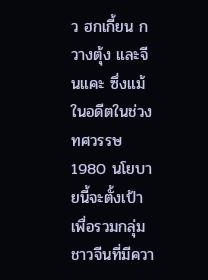ว ฮกเกี้ยน กวางตุ้ง และจีนแคะ ซึ่งแม้ในอดีตในช่วงทศวรรษ 1980 นโยบายนี้จะตั้งเป้าเพื่อรวมกลุ่มชาวจีนที่มีควา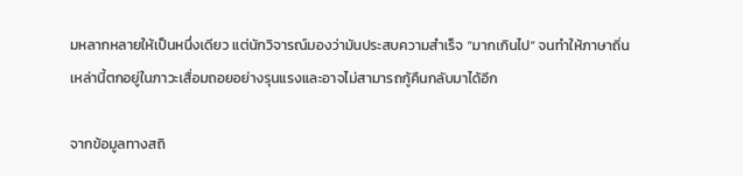มหลากหลายให้เป็นหนึ่งเดียว แต่นักวิจารณ์มองว่ามันประสบความสำเร็จ “มากเกินไป” จนทำให้ภาษาถิ่นเหล่านี้ตกอยู่ในภาวะเสื่อมถอยอย่างรุนแรงและอาจไม่สามารถกู้คืนกลับมาได้อีก

จากข้อมูลทางสถิ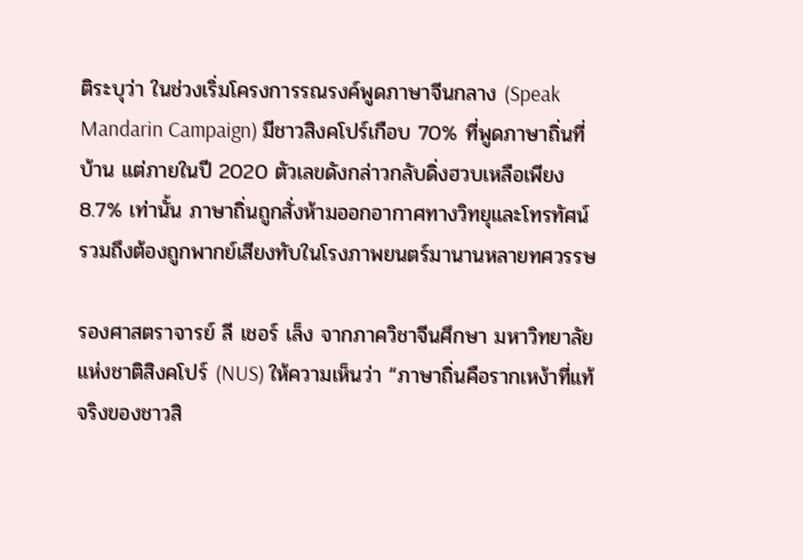ติระบุว่า ในช่วงเริ่มโครงการรณรงค์พูดภาษาจีนกลาง (Speak Mandarin Campaign) มีชาวสิงคโปร์เกือบ 70% ที่พูดภาษาถิ่นที่บ้าน แต่ภายในปี 2020 ตัวเลขดังกล่าวกลับดิ่งฮวบเหลือเพียง 8.7% เท่านั้น ภาษาถิ่นถูกสั่งห้ามออกอากาศทางวิทยุและโทรทัศน์ รวมถึงต้องถูกพากย์เสียงทับในโรงภาพยนตร์มานานหลายทศวรรษ

รองศาสตราจารย์ ลี เชอร์ เล็ง จากภาควิชาจีนศึกษา มหาวิทยาลัยแห่งชาติสิงคโปร์ (NUS) ให้ความเห็นว่า “ภาษาถิ่นคือรากเหง้าที่แท้จริงของชาวสิ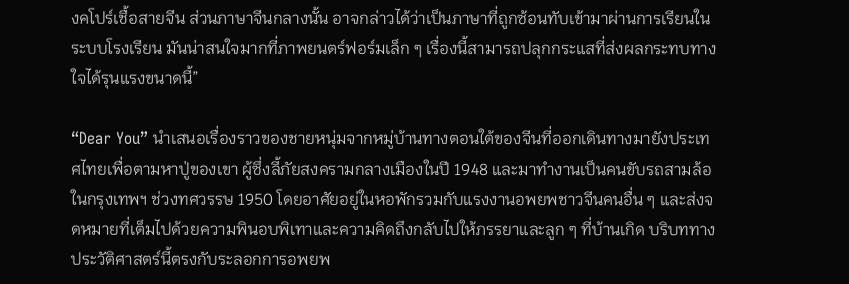งคโปร์เชื้อสายจีน ส่วนภาษาจีนกลางนั้น อาจกล่าวได้ว่าเป็นภาษาที่ถูกซ้อนทับเข้ามาผ่านการเรียนในระบบโรงเรียน มันน่าสนใจมากที่ภาพยนตร์ฟอร์มเล็ก ๆ เรื่องนี้สามารถปลุกกระแสที่ส่งผลกระทบทางใจได้รุนแรงขนาดนี้”

“Dear You” นำเสนอเรื่องราวของชายหนุ่มจากหมู่บ้านทางตอนใต้ของจีนที่ออกเดินทางมายังประเทศไทยเพื่อตามหาปู่ของเขา ผู้ซึ่งลี้ภัยสงครามกลางเมืองในปี 1948 และมาทำงานเป็นคนขับรถสามล้อในกรุงเทพฯ ช่วงทศวรรษ 1950 โดยอาศัยอยู่ในหอพักรวมกับแรงงานอพยพชาวจีนคนอื่น ๆ และส่งจดหมายที่เต็มไปด้วยความพินอบพิเทาและความคิดถึงกลับไปให้ภรรยาและลูก ๆ ที่บ้านเกิด บริบททางประวัติศาสตร์นี้ตรงกับระลอกการอพยพ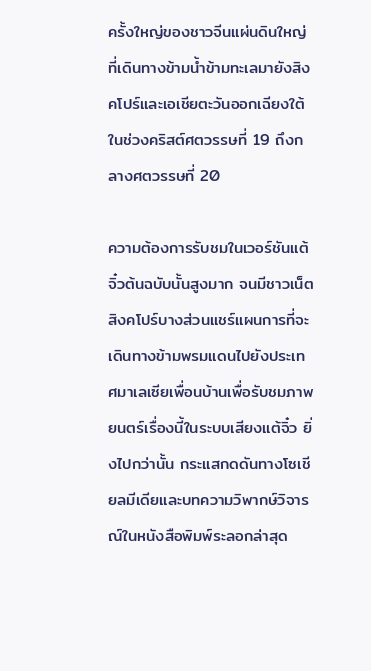ครั้งใหญ่ของชาวจีนแผ่นดินใหญ่ที่เดินทางข้ามน้ำข้ามทะเลมายังสิงคโปร์และเอเชียตะวันออกเฉียงใต้ในช่วงคริสต์ศตวรรษที่ 19 ถึงกลางศตวรรษที่ 20

ความต้องการรับชมในเวอร์ชันแต้จิ๋วต้นฉบับนั้นสูงมาก จนมีชาวเน็ตสิงคโปร์บางส่วนแชร์แผนการที่จะเดินทางข้ามพรมแดนไปยังประเทศมาเลเซียเพื่อนบ้านเพื่อรับชมภาพยนตร์เรื่องนี้ในระบบเสียงแต้จิ๋ว ยิ่งไปกว่านั้น กระแสกดดันทางโซเชียลมีเดียและบทความวิพากษ์วิจารณ์ในหนังสือพิมพ์ระลอกล่าสุด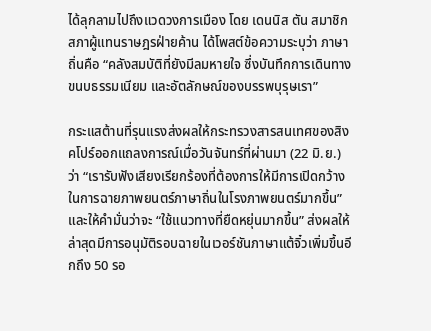ได้ลุกลามไปถึงแวดวงการเมือง โดย เดนนิส ตัน สมาชิกสภาผู้แทนราษฎรฝ่ายค้าน ได้โพสต์ข้อความระบุว่า ภาษาถิ่นคือ “คลังสมบัติที่ยังมีลมหายใจ ซึ่งบันทึกการเดินทาง ขนบธรรมเนียม และอัตลักษณ์ของบรรพบุรุษเรา”

กระแสต้านที่รุนแรงส่งผลให้กระทรวงสารสนเทศของสิงคโปร์ออกแถลงการณ์เมื่อวันจันทร์ที่ผ่านมา (22 มิ.ย.) ว่า “เรารับฟังเสียงเรียกร้องที่ต้องการให้มีการเปิดกว้างในการฉายภาพยนตร์ภาษาถิ่นในโรงภาพยนตร์มากขึ้น” และให้คำมั่นว่าจะ “ใช้แนวทางที่ยืดหยุ่นมากขึ้น” ส่งผลให้ล่าสุดมีการอนุมัติรอบฉายในเวอร์ชันภาษาแต้จิ๋วเพิ่มขึ้นอีกถึง 50 รอ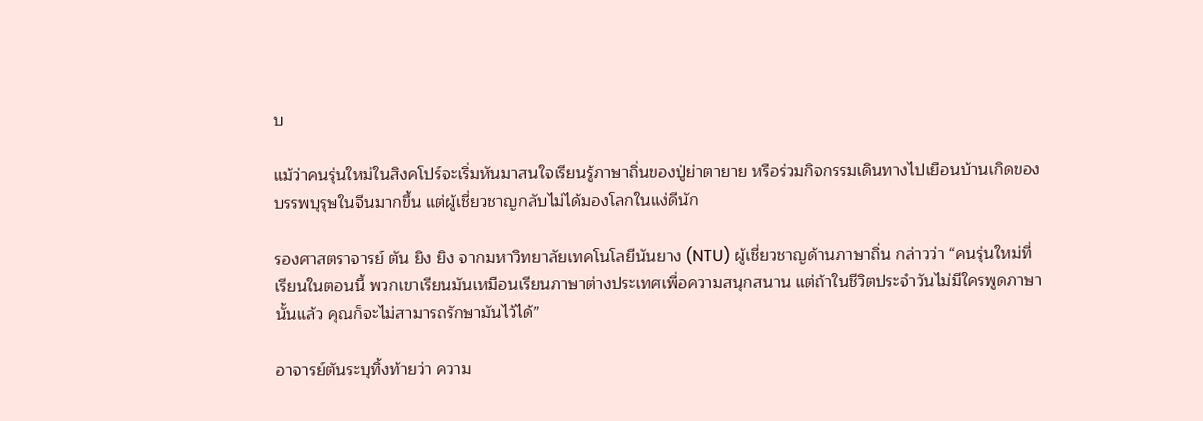บ

แม้ว่าคนรุ่นใหม่ในสิงคโปร์จะเริ่มหันมาสนใจเรียนรู้ภาษาถิ่นของปู่ย่าตายาย หรือร่วมกิจกรรมเดินทางไปเยือนบ้านเกิดของบรรพบุรุษในจีนมากขึ้น แต่ผู้เชี่ยวชาญกลับไม่ได้มองโลกในแง่ดีนัก

รองศาสตราจารย์ ตัน ยิง ยิง จากมหาวิทยาลัยเทคโนโลยีนันยาง (NTU) ผู้เชี่ยวชาญด้านภาษาถิ่น กล่าวว่า “คนรุ่นใหม่ที่เรียนในตอนนี้ พวกเขาเรียนมันเหมือนเรียนภาษาต่างประเทศเพื่อความสนุกสนาน แต่ถ้าในชีวิตประจำวันไม่มีใครพูดภาษานั้นแล้ว คุณก็จะไม่สามารถรักษามันไว้ได้”

อาจารย์ตันระบุทิ้งท้ายว่า ความ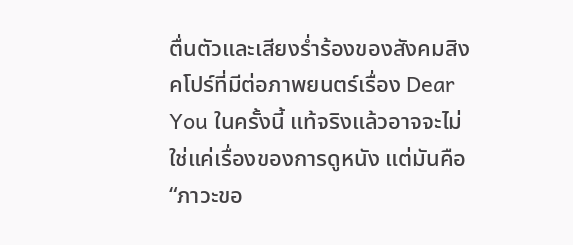ตื่นตัวและเสียงร่ำร้องของสังคมสิงคโปร์ที่มีต่อภาพยนตร์เรื่อง Dear You ในครั้งนี้ แท้จริงแล้วอาจจะไม่ใช่แค่เรื่องของการดูหนัง แต่มันคือ “ภาวะขอ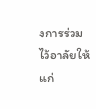งการร่วมไว้อาลัยให้แก่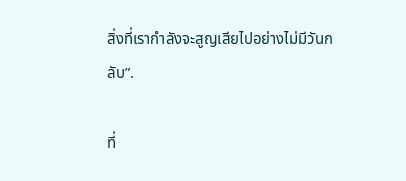สิ่งที่เรากำลังจะสูญเสียไปอย่างไม่มีวันกลับ”.

ที่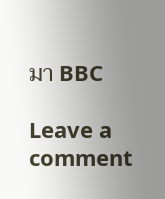มา BBC

Leave a comment